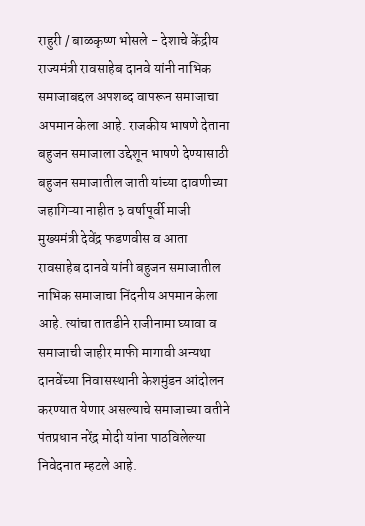राहुरी / बाळकृष्ण भोसले - देशाचे केंद्रीय राज्यमंत्री रावसाहेब दानवे यांनी नाभिक समाजाबद्दल अपशब्द वापरून समाजाचा अपमान केला आहे. राजकीय भाषणे देताना बहुजन समाजाला उद्देशून भाषणे देण्यासाठी बहुजन समाजातील जाती यांच्या दावणीच्या जहागिऱ्या नाहीत ३ वर्षापूर्वी माजी मुख्यमंत्री देवेंद्र फडणवीस व आता रावसाहेब दानवे यांनी बहुजन समाजातील नाभिक समाजाचा निंदनीय अपमान केला आहे. त्यांचा तातडीने राजीनामा घ्यावा व समाजाची जाहीर माफी मागावी अन्यथा दानवेंच्या निवासस्थानी केशमुंडन आंदोलन करण्यात येणार असल्याचे समाजाच्या वतीने पंतप्रधान नरेंद्र मोदी यांना पाठविलेल्या निवेदनात म्हटले आहे.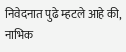निवेदनात पुढे म्हटले आहे की, नाभिक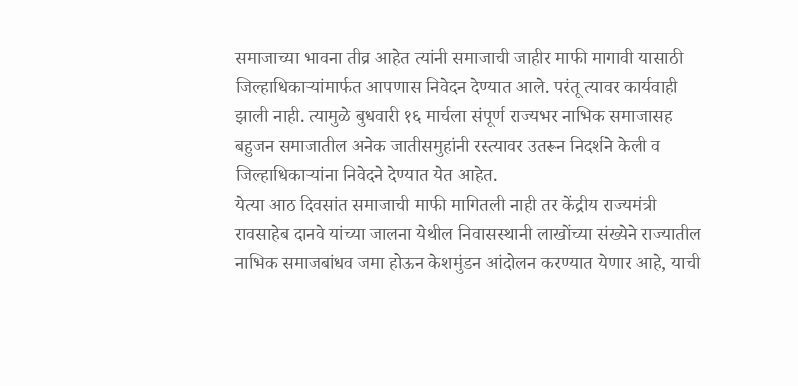समाजाच्या भावना तीव्र आहेत त्यांनी समाजाची जाहीर माफी मागावी यासाठी जिल्हाधिकाऱ्यांमार्फत आपणास निवेदन देण्यात आले. परंतू त्यावर कार्यवाही झाली नाही. त्यामुळे बुधवारी १६ मार्चला संपूर्ण राज्यभर नाभिक समाजासह बहुजन समाजातील अनेक जातीसमुहांनी रस्त्यावर उतरून निदर्शने केली व जिल्हाधिकाऱ्यांना निवेदने देण्यात येत आहेत.
येत्या आठ दिवसांत समाजाची माफी मागितली नाही तर केंद्रीय राज्यमंत्री रावसाहेब दानवे यांच्या जालना येथील निवासस्थानी लाखोंच्या संख्येने राज्यातील नाभिक समाजबांधव जमा होऊन केशमुंडन आंदोलन करण्यात येणार आहे, याची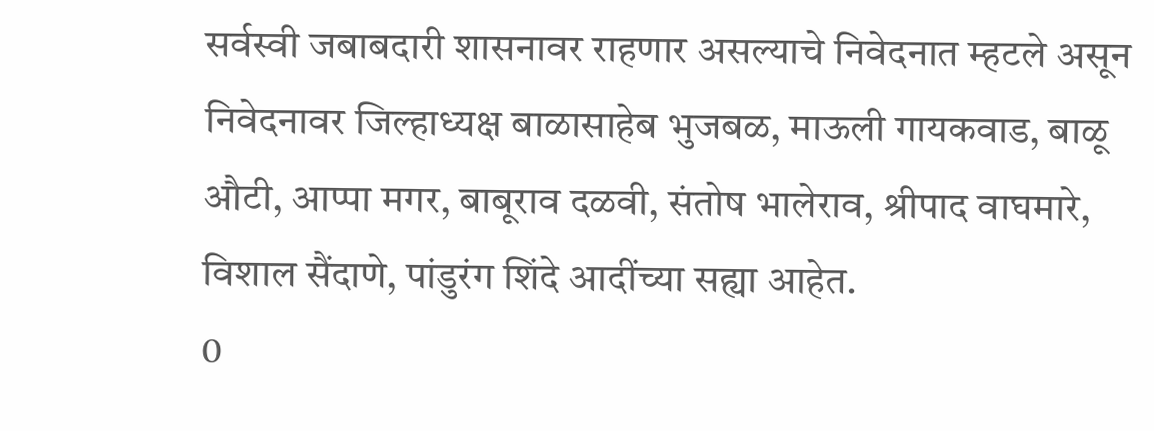सर्वस्वी जबाबदारी शासनावर राहणार असल्याचे निवेदनात म्हटले असून निवेदनावर जिल्हाध्यक्ष बाळासाहेब भुजबळ, माऊली गायकवाड, बाळू औटी, आप्पा मगर, बाबूराव दळवी, संतोष भालेराव, श्रीपाद वाघमारे, विशाल सैंदाणे, पांडुरंग शिंदे आदींच्या सह्या आहेत.
0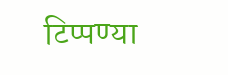टिप्पण्या